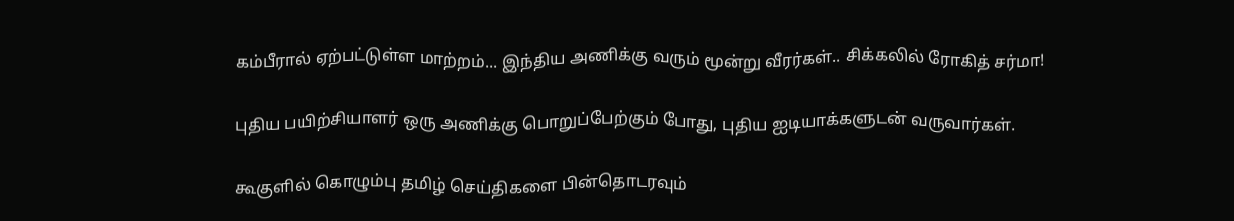கம்பீரால் ஏற்பட்டுள்ள மாற்றம்... இந்திய அணிக்கு வரும் மூன்று வீரர்கள்.. சிக்கலில் ரோகித் சர்மா!

புதிய பயிற்சியாளர் ஒரு அணிக்கு பொறுப்பேற்கும் போது, புதிய ஐடியாக்களுடன் வருவார்கள்.

கூகுளில் கொழும்பு தமிழ் செய்திகளை பின்தொடரவும்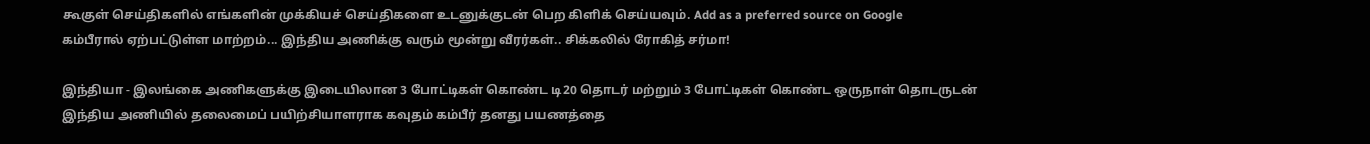கூகுள் செய்திகளில் எங்களின் முக்கியச் செய்திகளை உடனுக்குடன் பெற கிளிக் செய்யவும். Add as a preferred source on Google
கம்பீரால் ஏற்பட்டுள்ள மாற்றம்... இந்திய அணிக்கு வரும் மூன்று வீரர்கள்.. சிக்கலில் ரோகித் சர்மா!

இந்தியா - இலங்கை அணிகளுக்கு இடையிலான 3 போட்டிகள் கொண்ட டி20 தொடர் மற்றும் 3 போட்டிகள் கொண்ட ஒருநாள் தொடருடன் இந்திய அணியில் தலைமைப் பயிற்சியாளராக கவுதம் கம்பீர் தனது பயணத்தை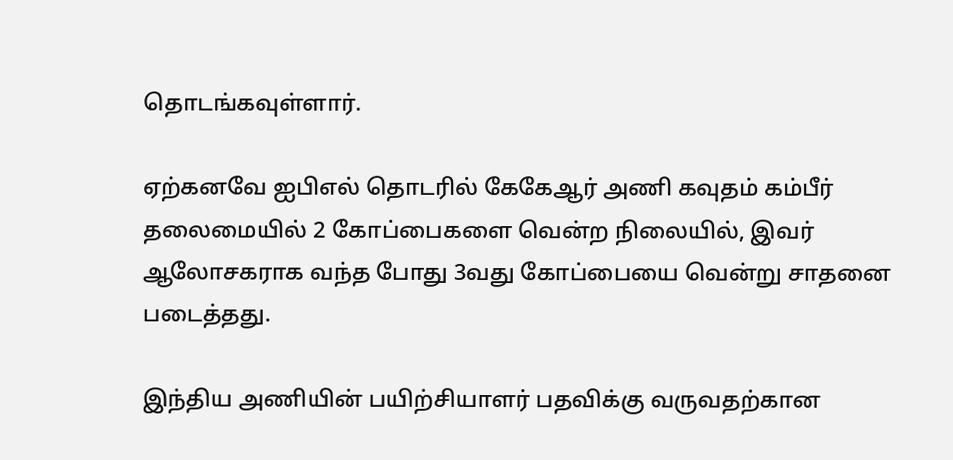தொடங்கவுள்ளார்.

ஏற்கனவே ஐபிஎல் தொடரில் கேகேஆர் அணி கவுதம் கம்பீர் தலைமையில் 2 கோப்பைகளை வென்ற நிலையில், இவர் ஆலோசகராக வந்த போது 3வது கோப்பையை வென்று சாதனை படைத்தது.

இந்திய அணியின் பயிற்சியாளர் பதவிக்கு வருவதற்கான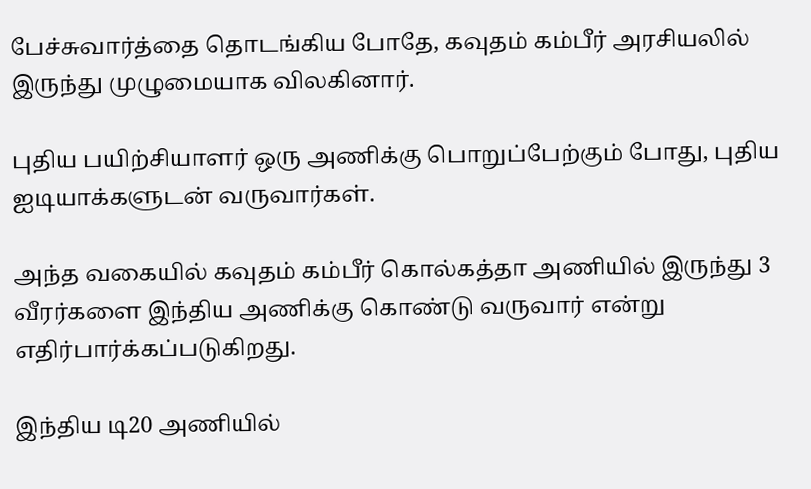பேச்சுவார்த்தை தொடங்கிய போதே, கவுதம் கம்பீர் அரசியலில் இருந்து முழுமையாக விலகினார்.

புதிய பயிற்சியாளர் ஒரு அணிக்கு பொறுப்பேற்கும் போது, புதிய ஐடியாக்களுடன் வருவார்கள்.

அந்த வகையில் கவுதம் கம்பீர் கொல்கத்தா அணியில் இருந்து 3 வீரர்களை இந்திய அணிக்கு கொண்டு வருவார் என்று எதிர்பார்க்கப்படுகிறது.

இந்திய டி20 அணியில்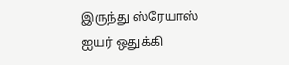இருந்து ஸ்ரேயாஸ் ஐயர் ஒதுக்கி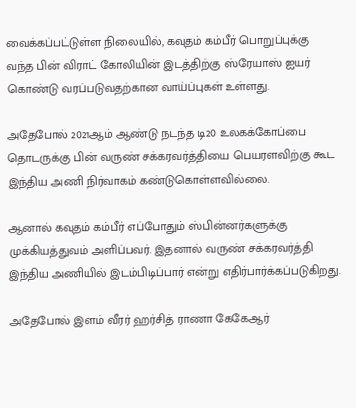வைக்கப்பட்டுள்ள நிலையில், கவுதம் கம்பீர் பொறுப்புக்கு வந்த பின் விராட் கோலியின் இடத்திற்கு ஸ்ரேயாஸ் ஐயர் கொண்டு வரப்படுவதற்கான வாய்ப்புகள் உள்ளது.

அதேபோல் 2021ஆம் ஆண்டு நடந்த டி20 உலகக்கோப்பை தொடருக்கு பின் வருண் சக்கரவர்த்தியை பெயரளவிற்கு கூட இந்திய அணி நிர்வாகம் கண்டுகொள்ளவில்லை.

ஆனால் கவுதம் கம்பீர் எப்போதும் ஸ்பின்னர்களுக்கு முக்கியத்துவம் அளிப்பவர். இதனால் வருண் சக்கரவர்த்தி இந்திய அணியில் இடம்பிடிப்பார் என்று எதிர்பார்க்கப்படுகிறது.

அதேபோல் இளம் வீரர் ஹர்சித் ராணா கேகேஆர்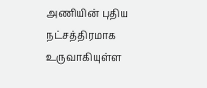அணியின் புதிய நட்சத்திரமாக உருவாகியுள்ள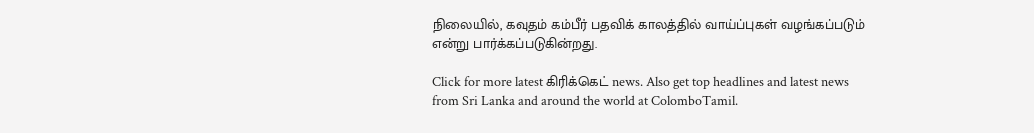நிலையில், கவுதம் கம்பீர் பதவிக் காலத்தில் வாய்ப்புகள் வழங்கப்படும் என்று பார்க்கப்படுகின்றது.

Click for more latest கிரிக்கெட் news. Also get top headlines and latest news from Sri Lanka and around the world at ColomboTamil.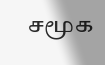சமூக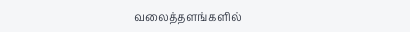வலைத்தளங்களில்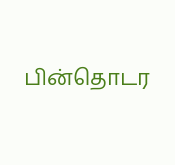பின்தொடர